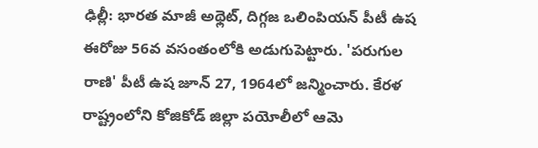ఢిల్లీ: భారత మాజీ అథ్లెట్, దిగ్గజ ఒలింపియన్ పీటీ ఉష ఈరోజు 56వ వసంతంలోకి అడుగుపెట్టారు. 'పరుగుల రాణి' పీటీ ఉష జూన్ 27, 1964లో జన్మించారు. కేరళ రాష్ట్రంలోని కోజికోడ్ జిల్లా పయోలీలో ఆమె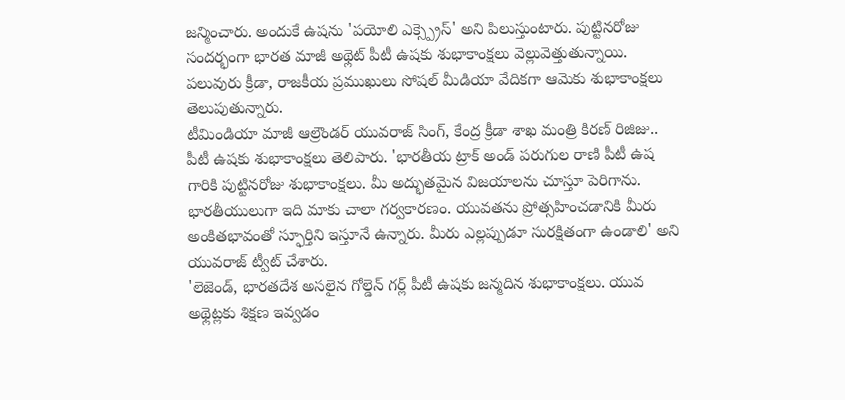జన్మించారు. అందుకే ఉషను 'పయోలి ఎక్స్ప్రెస్' అని పిలుస్తుంటారు. పుట్టినరోజు సందర్భంగా భారత మాజీ అథ్లెట్ పీటీ ఉషకు శుభాకాంక్షలు వెల్లువెత్తుతున్నాయి. పలువురు క్రీడా, రాజకీయ ప్రముఖులు సోషల్ మీడియా వేదికగా ఆమెకు శుభాకాంక్షలు తెలుపుతున్నారు.
టీమిండియా మాజీ ఆల్రౌండర్ యువరాజ్ సింగ్, కేంద్ర క్రీడా శాఖ మంత్రి కిరణ్ రిజిజు.. పీటీ ఉషకు శుభాకాంక్షలు తెలిపారు. 'భారతీయ ట్రాక్ అండ్ పరుగుల రాణి పీటీ ఉష గారికి పుట్టినరోజు శుభాకాంక్షలు. మీ అద్భుతమైన విజయాలను చూస్తూ పెరిగాను. భారతీయులుగా ఇది మాకు చాలా గర్వకారణం. యువతను ప్రోత్సహించడానికి మీరు అంకితభావంతో స్ఫూర్తిని ఇస్తూనే ఉన్నారు. మీరు ఎల్లప్పుడూ సురక్షితంగా ఉండాలి' అని యువరాజ్ ట్వీట్ చేశారు.
'లెజెండ్, భారతదేశ అసలైన గోల్డెన్ గర్ల్ పీటీ ఉషకు జన్మదిన శుభాకాంక్షలు. యువ అథ్లెట్లకు శిక్షణ ఇవ్వడం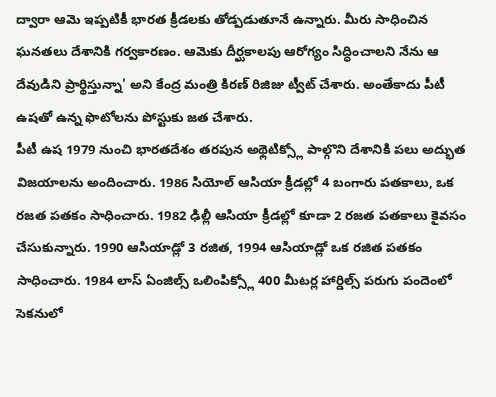ద్వారా ఆమె ఇప్పటికీ భారత క్రీడలకు తోడ్పడుతూనే ఉన్నారు. మీరు సాధించిన ఘనతలు దేశానికి గర్వకారణం. ఆమెకు దీర్ఘకాలపు ఆరోగ్యం సిద్ధించాలని నేను ఆ దేవుడిని ప్రార్థిస్తున్నా' అని కేంద్ర మంత్రి కిరణ్ రిజిజు ట్వీట్ చేశారు. అంతేకాదు పీటీ ఉషతో ఉన్న ఫొటోలను పోస్టుకు జత చేశారు.
పీటీ ఉష 1979 నుంచి భారతదేశం తరపున అథ్లెటిక్స్లో పాల్గొని దేశానికి పలు అద్భుత విజయాలను అందించారు. 1986 సియోల్ ఆసియా క్రీడల్లో 4 బంగారు పతకాలు, ఒక రజత పతకం సాధించారు. 1982 ఢిల్లీ ఆసియా క్రీడల్లో కూడా 2 రజత పతకాలు కైవసం చేసుకున్నారు. 1990 ఆసియాడ్లో 3 రజిత, 1994 ఆసియాడ్లో ఒక రజిత పతకం సాధించారు. 1984 లాస్ ఏంజిల్స్ ఒలింపిక్స్లో 400 మీటర్ల హార్డిల్స్ పరుగు పందెంలో సెకనులో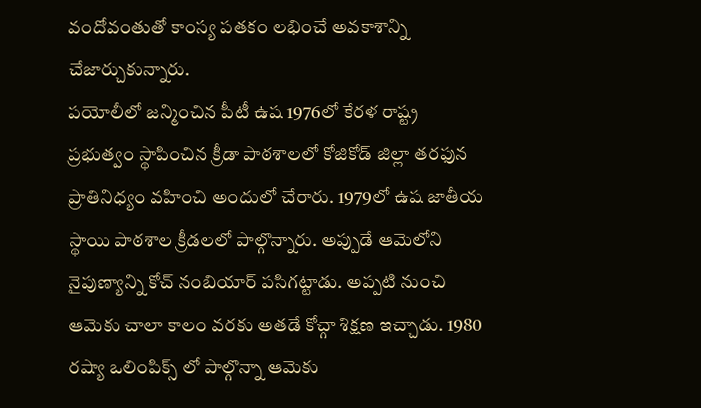వందోవంతుతో కాంస్య పతకం లభించే అవకాశాన్ని చేజార్చుకున్నారు.
పయోలీలో జన్మించిన పీటీ ఉష 1976లో కేరళ రాష్ట్ర ప్రభుత్వం స్థాపించిన క్రీడా పాఠశాలలో కోజికోడ్ జిల్లా తరఫున ప్రాతినిధ్యం వహించి అందులో చేరారు. 1979లో ఉష జాతీయ స్థాయి పాఠశాల క్రీడలలో పాల్గొన్నారు. అప్పుడే ఆమెలోని నైపుణ్యాన్ని కోచ్ నంబియార్ పసిగట్టాడు. అప్పటి నుంచి ఆమెకు చాలా కాలం వరకు అతడే కోచ్గా శిక్షణ ఇచ్చాడు. 1980 రష్యా ఒలింపిక్స్ లో పాల్గొన్నా ఆమెకు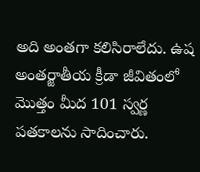అది అంతగా కలిసిరాలేదు. ఉష అంతర్జాతీయ క్రీడా జీవితంలో మొత్తం మీద 101 స్వర్ణ పతకాలను సాదించారు.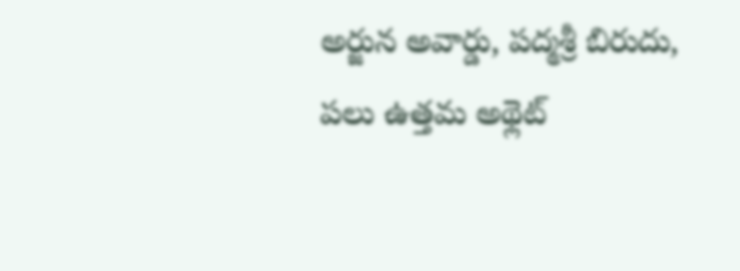అర్జున అవార్డు, పద్మశ్రీ బిరుదు, పలు ఉత్తమ అథ్లెట్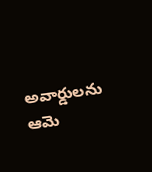అవార్డులను ఆమె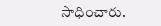సాధించారు.